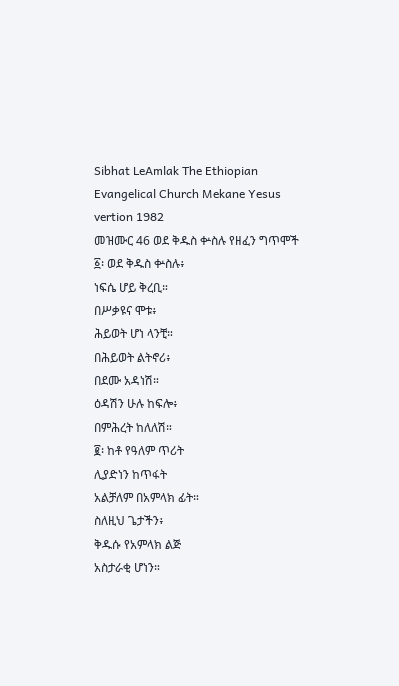Sibhat LeAmlak The Ethiopian Evangelical Church Mekane Yesus vertion 1982
መዝሙር 46 ወደ ቅዱስ ቍስሉ የዘፈን ግጥሞች
፩፡ ወደ ቅዱስ ቍስሉ፥
ነፍሴ ሆይ ቅረቢ።
በሥቃዩና ሞቱ፥
ሕይወት ሆነ ላንቺ።
በሕይወት ልትኖሪ፥
በደሙ አዳነሽ።
ዕዳሽን ሁሉ ከፍሎ፥
በምሕረት ከለለሽ።
፪፡ ከቶ የዓለም ጥሪት
ሊያድነን ከጥፋት
አልቻለም በአምላክ ፊት።
ስለዚህ ጌታችን፥
ቅዱሱ የአምላክ ልጅ
አስታራቂ ሆነን።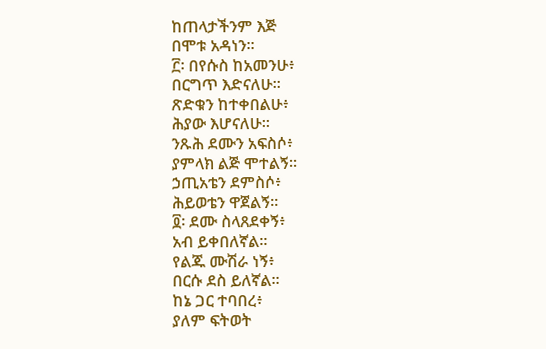ከጠላታችንም እጅ
በሞቱ አዳነን።
፫፡ በየሱስ ከአመንሁ፥
በርግጥ እድናለሁ።
ጽድቁን ከተቀበልሁ፥
ሕያው እሆናለሁ።
ንጹሕ ደሙን አፍስሶ፥
ያምላክ ልጅ ሞተልኝ።
ኃጢአቴን ደምስሶ፥
ሕይወቴን ዋጀልኝ።
፬፡ ደሙ ስላጸደቀኝ፥
አብ ይቀበለኛል።
የልጁ ሙሽራ ነኝ፥
በርሱ ደስ ይለኛል።
ከኔ ጋር ተባበረ፥
ያለም ፍትወት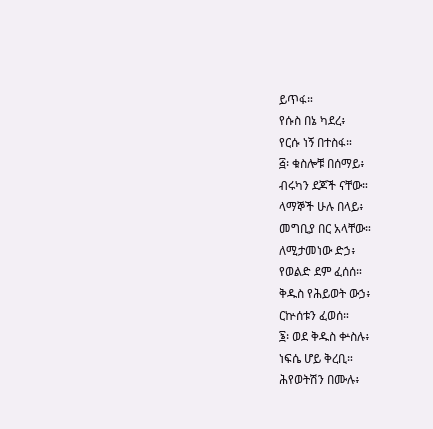ይጥፋ።
የሱስ በኔ ካደረ፥
የርሱ ነኝ በተስፋ።
፭፡ ቁስሎቹ በሰማይ፥
ብሩካን ደጆች ናቸው።
ላማኞች ሁሉ በላይ፥
መግቢያ በር አላቸው።
ለሚታመነው ድኃ፥
የወልድ ደም ፈሰሰ።
ቅዱስ የሕይወት ውኃ፥
ርኵሰቱን ፈወሰ።
፮፡ ወደ ቅዱስ ቍስሉ፥
ነፍሴ ሆይ ቅረቢ።
ሕየወትሽን በሙሉ፥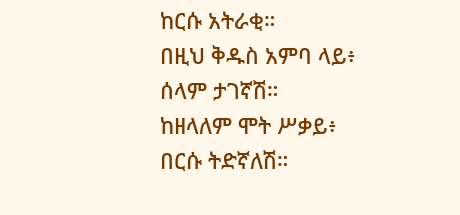ከርሱ አትራቂ።
በዚህ ቅዱስ አምባ ላይ፥
ሰላም ታገኛሽ።
ከዘላለም ሞት ሥቃይ፥
በርሱ ትድኛለሽ።